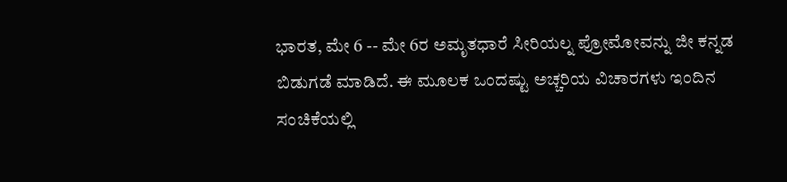ಭಾರತ, ಮೇ 6 -- ಮೇ 6ರ ಅಮೃತಧಾರೆ ಸೀರಿಯಲ್ನ ಪ್ರೋಮೋವನ್ನು ಜೀ ಕನ್ನಡ ಬಿಡುಗಡೆ ಮಾಡಿದೆ. ಈ ಮೂಲಕ ಒಂದಷ್ಟು ಅಚ್ಚರಿಯ ವಿಚಾರಗಳು ಇಂದಿನ ಸಂಚಿಕೆಯಲ್ಲಿ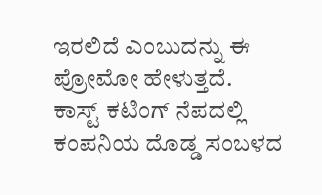ಇರಲಿದೆ ಎಂಬುದನ್ನು ಈ ಪ್ರೋಮೋ ಹೇಳುತ್ತದೆ.
ಕಾಸ್ಟ್ ಕಟಿಂಗ್ ನೆಪದಲ್ಲಿ ಕಂಪನಿಯ ದೊಡ್ಡ ಸಂಬಳದ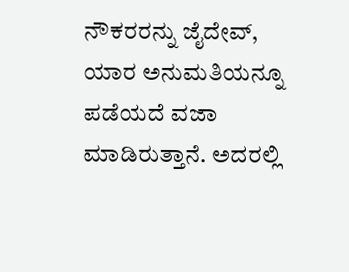ನೌಕರರನ್ನು ಜೈದೇವ್, ಯಾರ ಅನುಮತಿಯನ್ನೂ ಪಡೆಯದೆ ವಜಾ ಮಾಡಿರುತ್ತಾನೆ. ಅದರಲ್ಲಿ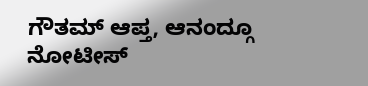ಗೌತಮ್ ಆಪ್ತ, ಆನಂದ್ಗೂ ನೋಟೀಸ್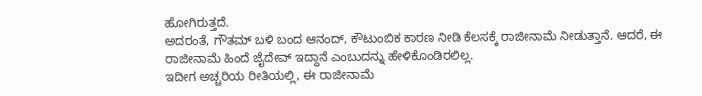ಹೋಗಿರುತ್ತದೆ.
ಅದರಂತೆ, ಗೌತಮ್ ಬಳಿ ಬಂದ ಆನಂದ್, ಕೌಟುಂಬಿಕ ಕಾರಣ ನೀಡಿ ಕೆಲಸಕ್ಕೆ ರಾಜೀನಾಮೆ ನೀಡುತ್ತಾನೆ. ಆದರೆ, ಈ ರಾಜೀನಾಮೆ ಹಿಂದೆ ಜೈದೇವ್ ಇದ್ದಾನೆ ಎಂಬುದನ್ನು ಹೇಳಿಕೊಂಡಿರಲಿಲ್ಲ.
ಇದೀಗ ಅಚ್ಚರಿಯ ರೀತಿಯಲ್ಲಿ, ಈ ರಾಜೀನಾಮೆ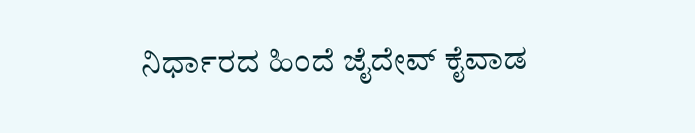ನಿರ್ಧಾರದ ಹಿಂದೆ ಜೈದೇವ್ ಕೈವಾಡ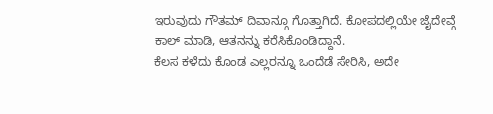ಇರುವುದು ಗೌತಮ್ ದಿವಾನ್ಗೂ ಗೊತ್ತಾಗಿದೆ. ಕೋಪದಲ್ಲಿಯೇ ಜೈದೇವ್ಗೆ ಕಾಲ್ ಮಾಡಿ, ಆತನನ್ನು ಕರೆಸಿಕೊಂಡಿದ್ದಾನೆ.
ಕೆಲಸ ಕಳೆದು ಕೊಂಡ ಎಲ್ಲರನ್ನೂ ಒಂದೆಡೆ ಸೇರಿಸಿ, ಅದೇ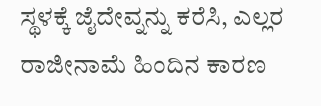ಸ್ಥಳಕ್ಕೆ ಜೈದೇವ್ನನ್ನು ಕರೆಸಿ, ಎಲ್ಲರ ರಾಜೀನಾಮೆ ಹಿಂದಿನ ಕಾರಣ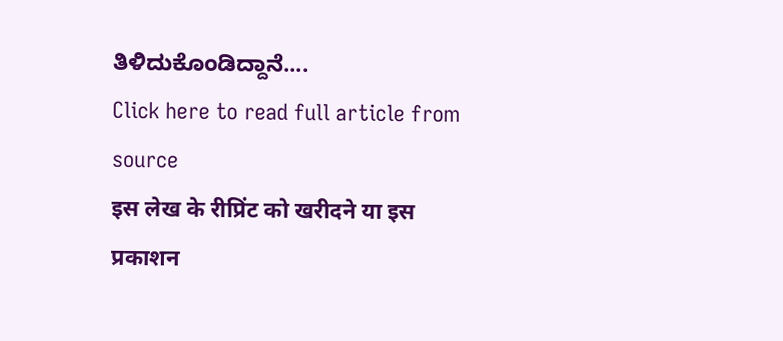ತಿಳಿದುಕೊಂಡಿದ್ದಾನೆ....
Click here to read full article from source
इस लेख के रीप्रिंट को खरीदने या इस प्रकाशन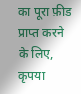का पूरा फ़ीड प्राप्त करने के लिए, कृपया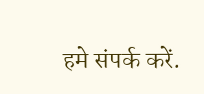हमे संपर्क करें.